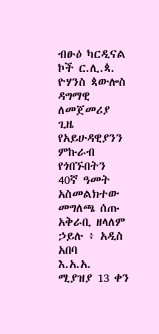ብፁዕ ካርዲናል ኮች ር.ሊ.ጳ. ዮሃንስ ጳውሎስ ዳግማዊ ለመጀመሪያ ጊዜ የአይሁዳዊያንን ምኩራብ የጎበኙበትን 40ኛ ዓመት አስመልክተው መግለጫ ሰጡ
አቅራቢ ዘላለም ኃይሉ ፥ አዲስ አበባ
እ.አ.አ. ሚያዝያ 13 ቀን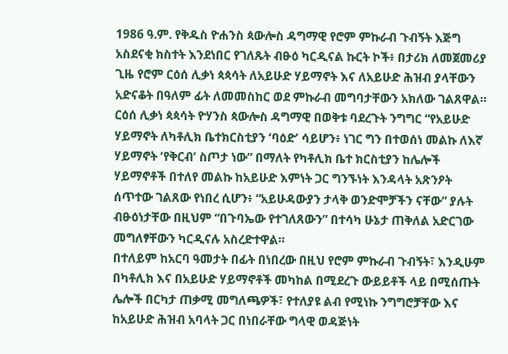1986 ዓ.ም. የቅዱስ ዮሐንስ ጳውሎስ ዳግማዊ የሮም ምኩራብ ጉብኝት እጅግ አስደናቂ ክስተት እንደነበር የገለጹት ብፁዕ ካርዲናል ኩርት ኮች፥ በታሪክ ለመጀመሪያ ጊዜ የሮም ርዕሰ ሊቃነ ጳጳሳት ለአይሁድ ሃይማኖት እና ለአይሁድ ሕዝብ ያላቸውን አድናቆት በዓለም ፊት ለመመስከር ወደ ምኩራብ መግባታቸውን አክለው ገልጸዋል።
ርዕሰ ሊቃነ ጳጳሳት ዮሃንስ ጳውሎስ ዳግማዊ በወቅቱ ባደረጉት ንግግር “የአይሁድ ሃይማኖት ለካቶሊክ ቤተክርስቲያን ‘ባዕድ’ ሳይሆን፥ ነገር ግን በተወሰነ መልኩ ለእኛ ሃይማኖት ‘የቅርብ’ ስጦታ ነው” በማለት የካቶሊክ ቤተ ክርስቲያን ከሌሎች ሃይማኖቶች በተለየ መልኩ ከአይሁድ እምነት ጋር ግንኙነት እንዳላት አጽንዖት ሰጥተው ገልጸው የነበረ ሲሆን፥ “አይሁዳውያን ታላቅ ወንድሞቻችን ናቸው” ያሉት ብፁዕነታቸው በዚህም “በጉባኤው የተገለጸውን” በተሳካ ሁኔታ ጠቅለል አድርገው መግለፃቸውን ካርዲናሉ አስረድተዋል።
በተለይም ከአርባ ዓመታት በፊት በነበረው በዚህ የሮም ምኩራብ ጉብኝት፣ እንዲሁም በካቶሊክ እና በአይሁድ ሃይማኖቶች መካከል በሚደረጉ ውይይቶች ላይ በሚሰጡት ሌሎች በርካታ ጠቃሚ መግለጫዎች፣ የተለያዩ ልብ የሚነኩ ንግግሮቻቸው እና ከአይሁድ ሕዝብ አባላት ጋር በነበራቸው ግላዊ ወዳጅነት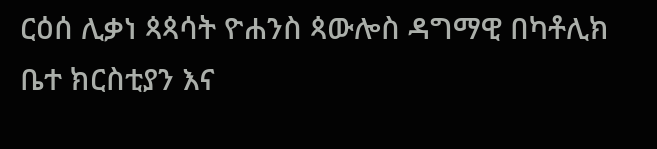ርዕሰ ሊቃነ ጳጳሳት ዮሐንስ ጳውሎስ ዳግማዊ በካቶሊክ ቤተ ክርስቲያን እና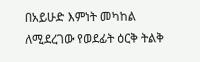በአይሁድ እምነት መካከል ለሚደረገው የወደፊት ዕርቅ ትልቅ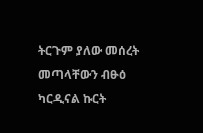ትርጉም ያለው መሰረት መጣላቸውን ብፁዕ ካርዲናል ኩርት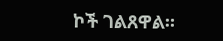ኮች ገልጸዋል።